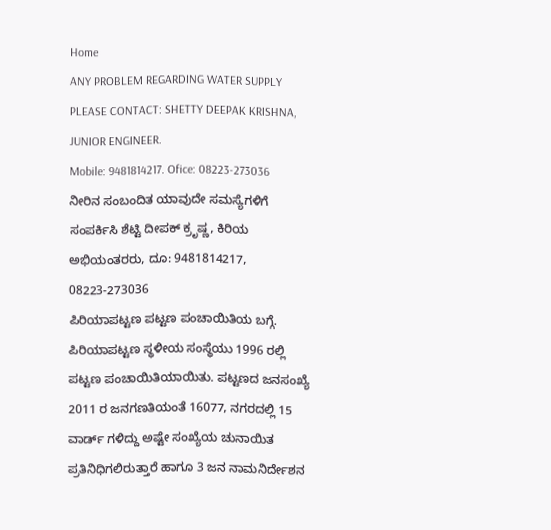Home
ANY PROBLEM REGARDING WATER SUPPLY PLEASE CONTACT: SHETTY DEEPAK KRISHNA, JUNIOR ENGINEER.
Mobile: 9481814217. Ofice: 08223-273036
ನೀರಿನ ಸಂಬಂದಿತ ಯಾವುದೇ ಸಮಸ್ಯೆಗಳಿಗೆ ಸಂಪರ್ಕಿಸಿ ಶೆಟ್ಟಿ ದೀಪಕ್ ಕ್ರೃಷ್ಣ, ಕಿರಿಯ ಅಭಿಯಂತರರು, ದೂ: 9481814217, 08223-273036
ಪಿರಿಯಾಪಟ್ಟಣ ಪಟ್ಟಣ ಪಂಚಾಯಿತಿಯ ಬಗ್ಗೆ.
ಪಿರಿಯಾಪಟ್ಟಣ ಸ್ಥಳೀಯ ಸಂಸ್ಥೆಯು 1996 ರಲ್ಲಿ ಪಟ್ಟಣ ಪಂಚಾಯಿತಿಯಾಯಿತು. ಪಟ್ಟಣದ ಜನಸಂಖ್ಯೆ 2011 ರ ಜನಗಣತಿಯಂತೆ 16077, ನಗರದಲ್ಲಿ 15 ವಾರ್ಡ್ ಗಳಿದ್ದು ಅಷ್ಟೇ ಸಂಖ್ಯೆಯ ಚುನಾಯಿತ ಪ್ರತಿನಿಧಿಗಲಿರುತ್ತಾರೆ ಹಾಗೂ 3 ಜನ ನಾಮನಿರ್ದೇಶನ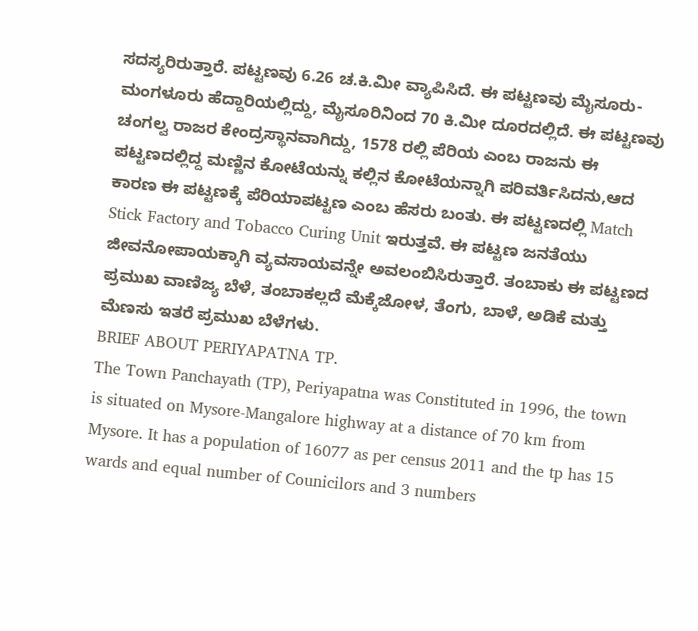ಸದಸ್ಯರಿರುತ್ತಾರೆ. ಪಟ್ಟಣವು 6.26 ಚ.ಕಿ.ಮೀ ವ್ಯಾಪಿಸಿದೆ. ಈ ಪಟ್ಟಣವು ಮೈಸೂರು-ಮಂಗಳೂರು ಹೆದ್ದಾರಿಯಲ್ಲಿದ್ದು, ಮೈಸೂರಿನಿಂದ 70 ಕಿ.ಮೀ ದೂರದಲ್ಲಿದೆ. ಈ ಪಟ್ಟಣವು ಚಂಗಲ್ವ ರಾಜರ ಕೇಂದ್ರಸ್ಥಾನವಾಗಿದ್ದು, 1578 ರಲ್ಲಿ ಪೆರಿಯ ಎಂಬ ರಾಜನು ಈ ಪಟ್ಟಣದಲ್ಲಿದ್ದ ಮಣ್ಣಿನ ಕೋಟೆಯನ್ನು ಕಲ್ಲಿನ ಕೋಟೆಯನ್ನಾಗಿ ಪರಿವರ್ತಿಸಿದನು,ಆದ ಕಾರಣ ಈ ಪಟ್ಟಣಕ್ಕೆ ಪೆರಿಯಾಪಟ್ಟಣ ಎಂಬ ಹೆಸರು ಬಂತು. ಈ ಪಟ್ಟಣದಲ್ಲಿ Match Stick Factory and Tobacco Curing Unit ಇರುತ್ತವೆ. ಈ ಪಟ್ಟಣ ಜನತೆಯು ಜೀವನೋಪಾಯಕ್ಕಾಗಿ ವ್ಯವಸಾಯವನ್ನೇ ಅವಲಂಬಿಸಿರುತ್ತಾರೆ. ತಂಬಾಕು ಈ ಪಟ್ಟಣದ ಪ್ರಮುಖ ವಾಣಿಜ್ಯ ಬೆಳೆ, ತಂಬಾಕಲ್ಲದೆ ಮೆಕ್ಕೆಜೋಳ, ತೆಂಗು, ಬಾಳೆ, ಅಡಿಕೆ ಮತ್ತು ಮೆಣಸು ಇತರೆ ಪ್ರಮುಖ ಬೆಳೆಗಳು.
BRIEF ABOUT PERIYAPATNA TP.
The Town Panchayath (TP), Periyapatna was Constituted in 1996, the town is situated on Mysore-Mangalore highway at a distance of 70 km from Mysore. It has a population of 16077 as per census 2011 and the tp has 15 wards and equal number of Counicilors and 3 numbers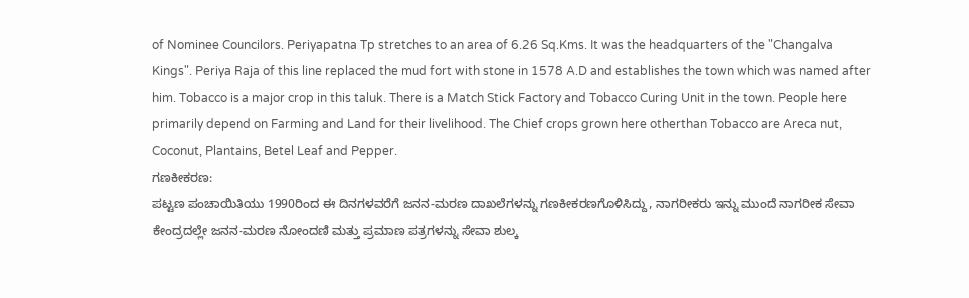of Nominee Councilors. Periyapatna Tp stretches to an area of 6.26 Sq.Kms. It was the headquarters of the "Changalva Kings". Periya Raja of this line replaced the mud fort with stone in 1578 A.D and establishes the town which was named after him. Tobacco is a major crop in this taluk. There is a Match Stick Factory and Tobacco Curing Unit in the town. People here primarily depend on Farming and Land for their livelihood. The Chief crops grown here otherthan Tobacco are Areca nut, Coconut, Plantains, Betel Leaf and Pepper.
ಗಣಕೀಕರಣ:
ಪಟ್ಟಣ ಪಂಚಾಯಿತಿಯು 1990ರಿಂದ ಈ ದಿನಗಳವರೆಗೆ ಜನನ-ಮರಣ ದಾಖಲೆಗಳನ್ನು ಗಣಕೀಕರಣಗೊಳಿಸಿದ್ದು, ನಾಗರೀಕರು ಇನ್ನು ಮುಂದೆ ನಾಗರೀಕ ಸೇವಾ ಕೇಂದ್ರದಲ್ಲೇ ಜನನ-ಮರಣ ನೋಂದಣಿ ಮತ್ತು ಪ್ರಮಾಣ ಪತ್ರಗಳನ್ನು ಸೇವಾ ಶುಲ್ಕ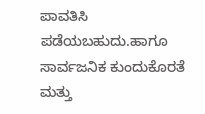ಪಾವತಿಸಿ ಪಡೆಯಬಹುದು.ಹಾಗೂ ಸಾರ್ವಜನಿಕ ಕುಂದುಕೊರತೆ ಮತ್ತು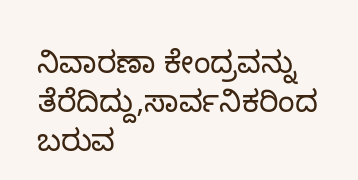ನಿವಾರಣಾ ಕೇಂದ್ರವನ್ನು ತೆರೆದಿದ್ದು,ಸಾರ್ವನಿಕರಿಂದ ಬರುವ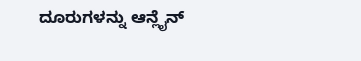ದೂರುಗಳನ್ನು ಆನ್ಲೈನ್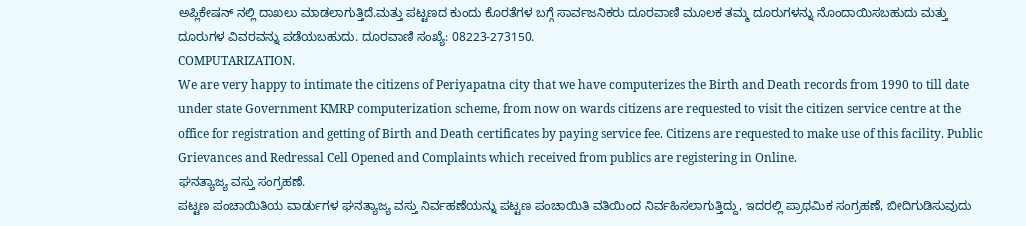ಅಪ್ಲಿಕೇಷನ್ ನಲ್ಲಿ ದಾಖಲು ಮಾಡಲಾಗುತ್ತಿದೆ.ಮತ್ತು ಪಟ್ಟಣದ ಕುಂದು ಕೊರತೆಗಳ ಬಗ್ಗೆ ಸಾರ್ವಜನಿಕರು ದೂರವಾಣಿ ಮೂಲಕ ತಮ್ಮ ದೂರುಗಳನ್ನು ನೊಂದಾಯಿಸಬಹುದು ಮತ್ತು ದೂರುಗಳ ವಿವರವನ್ನು ಪಡೆಯಬಹುದು. ದೂರವಾಣಿ ಸಂಖ್ಯೆ: 08223-273150.
COMPUTARIZATION.
We are very happy to intimate the citizens of Periyapatna city that we have computerizes the Birth and Death records from 1990 to till date under state Government KMRP computerization scheme, from now on wards citizens are requested to visit the citizen service centre at the office for registration and getting of Birth and Death certificates by paying service fee. Citizens are requested to make use of this facility. Public Grievances and Redressal Cell Opened and Complaints which received from publics are registering in Online.
ಘನತ್ಯಾಜ್ಯ ವಸ್ತು ಸಂಗ್ರಹಣೆ.
ಪಟ್ಟಣ ಪಂಚಾಯಿತಿಯ ವಾರ್ಡುಗಳ ಘನತ್ಯಾಜ್ಯ ವಸ್ತು ನಿರ್ವಹಣೆಯನ್ನು ಪಟ್ಟಣ ಪಂಚಾಯಿತಿ ವತಿಯಿಂದ ನಿರ್ವಹಿಸಲಾಗುತ್ತಿದ್ದು, ಇದರಲ್ಲಿ ಪ್ರಾಥಮಿಕ ಸಂಗ್ರಹಣೆ, ಬೀದಿಗುಡಿಸುವುದು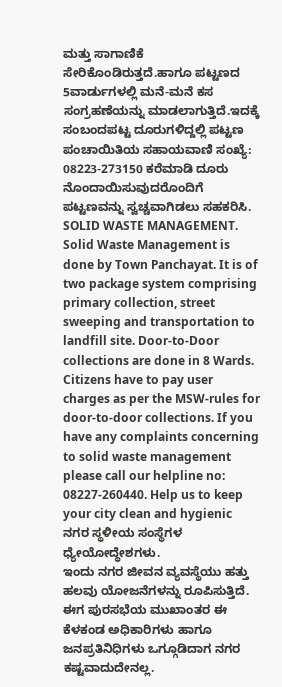ಮತ್ತು ಸಾಗಾಣಿಕೆ ಸೇರಿಕೊಂಡಿರುತ್ತದೆ.ಹಾಗೂ ಪಟ್ಟಣದ 5ವಾರ್ಡುಗಳಲ್ಲಿ ಮನೆ-ಮನೆ ಕಸ ಸಂಗ್ರಹಣೆಯನ್ನು ಮಾಡಲಾಗುತ್ತಿದೆ.ಇದಕ್ಕೆ ಸಂಬಂದಪಟ್ಟ ದೂರುಗಳಿದ್ದಲ್ಲಿ ಪಟ್ಟಣ ಪಂಚಾಯಿತಿಯ ಸಹಾಯವಾಣಿ ಸಂಖ್ಯೆ: 08223-273150 ಕರೆಮಾಡಿ ದೂರು ನೊಂದಾಯಿಸುವುದರೊಂದಿಗೆ ಪಟ್ಟಣವನ್ನು ಸ್ವಚ್ಚವಾಗಿಡಲು ಸಹಕರಿಸಿ.
SOLID WASTE MANAGEMENT.
Solid Waste Management is done by Town Panchayat. It is of two package system comprising primary collection, street sweeping and transportation to landfill site. Door-to-Door collections are done in 8 Wards. Citizens have to pay user charges as per the MSW-rules for door-to-door collections. If you have any complaints concerning to solid waste management please call our helpline no: 08227-260440. Help us to keep your city clean and hygienic
ನಗರ ಸ್ಥಳೀಯ ಸಂಸ್ಥೆಗಳ ಧ್ಯೇಯೋದ್ಧೇಶಗಳು.
ಇಂದು ನಗರ ಜೀವನ ವ್ಯವಸ್ಥೆಯು ಹತ್ತು ಹಲವು ಯೋಜನೆಗಳನ್ನು ರೂಪಿಸುತ್ತಿದೆ. ಈಗ ಪುರಸಭೆಯ ಮುಖಾಂತರ ಈ ಕೆಳಕಂಡ ಅಧಿಕಾರಿಗಳು ಹಾಗೂ ಜನಪ್ರತಿನಿಧಿಗಳು ಒಗ್ಗೂಡಿದಾಗ ನಗರ ಕಷ್ಟವಾದುದೇನಲ್ಲ.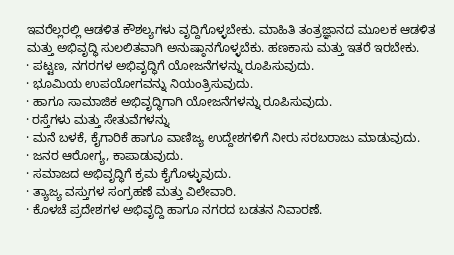ಇವರೆಲ್ಲರಲ್ಲಿ ಆಡಳಿತ ಕೌಶಲ್ಯಗಳು ವೃದ್ದಿಗೊಳ್ಳಬೇಕು. ಮಾಹಿತಿ ತಂತ್ರಜ್ಞಾನದ ಮೂಲಕ ಆಡಳಿತ ಮತ್ತು ಅಭಿವೃದ್ಧಿ ಸುಲಲಿತವಾಗಿ ಅನುಷ್ಠಾನಗೊಳ್ಳಬೆಕು. ಹಣಕಾಸು ಮತ್ತು ಇತರೆ ಇರಬೇಕು.
· ಪಟ್ಟಣ, ನಗರಗಳ ಅಭಿವೃದ್ಧಿಗೆ ಯೋಜನೆಗಳನ್ನು ರೂಪಿಸುವುದು.
· ಭೂಮಿಯ ಉಪಯೋಗವನ್ನು ನಿಯಂತ್ರಿಸುವುದು.
· ಹಾಗೂ ಸಾಮಾಜಿಕ ಅಭಿವೃದ್ಧಿಗಾಗಿ ಯೋಜನೆಗಳನ್ನು ರೂಪಿಸುವುದು.
· ರಸ್ತೆಗಳು ಮತ್ತು ಸೇತುವೆಗಳನ್ನು
· ಮನೆ ಬಳಕೆ, ಕೈಗಾರಿಕೆ ಹಾಗೂ ವಾಣಿಜ್ಯ ಉದ್ದೇಶಗಳಿಗೆ ನೀರು ಸರಬರಾಜು ಮಾಡುವುದು.
· ಜನರ ಆರೋಗ್ಯ, ಕಾಪಾಡುವುದು.
· ಸಮಾಜದ ಅಭಿವೃದ್ಧಿಗೆ ಕ್ರಮ ಕೈಗೊಳ್ಳುವುದು.
· ತ್ಯಾಜ್ಯ ವಸ್ತುಗಳ ಸಂಗ್ರಹಣೆ ಮತ್ತು ವಿಲೇವಾರಿ.
· ಕೊಳಚೆ ಪ್ರದೇಶಗಳ ಅಭಿವೃದ್ದಿ ಹಾಗೂ ನಗರದ ಬಡತನ ನಿವಾರಣೆ.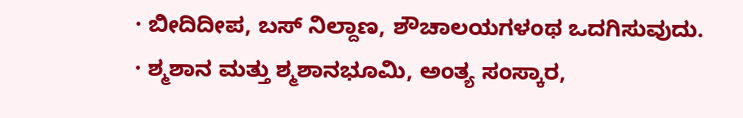· ಬೀದಿದೀಪ, ಬಸ್ ನಿಲ್ದಾಣ, ಶೌಚಾಲಯಗಳಂಥ ಒದಗಿಸುವುದು.
· ಶ್ಮಶಾನ ಮತ್ತು ಶ್ಮಶಾನಭೂಮಿ, ಅಂತ್ಯ ಸಂಸ್ಕಾರ,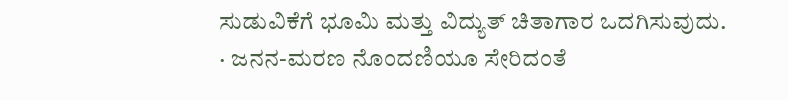ಸುಡುವಿಕೆಗೆ ಭೂಮಿ ಮತ್ತು ವಿದ್ಯುತ್ ಚಿತಾಗಾರ ಒದಗಿಸುವುದು.
· ಜನನ-ಮರಣ ನೊಂದಣಿಯೂ ಸೇರಿದಂತೆ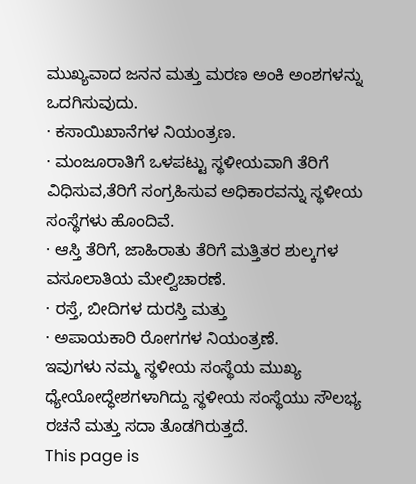ಮುಖ್ಯವಾದ ಜನನ ಮತ್ತು ಮರಣ ಅಂಕಿ ಅಂಶಗಳನ್ನು ಒದಗಿಸುವುದು.
· ಕಸಾಯಿಖಾನೆಗಳ ನಿಯಂತ್ರಣ.
· ಮಂಜೂರಾತಿಗೆ ಒಳಪಟ್ಟು ಸ್ಥಳೀಯವಾಗಿ ತೆರಿಗೆ ವಿಧಿಸುವ,ತೆರಿಗೆ ಸಂಗ್ರಹಿಸುವ ಅಧಿಕಾರವನ್ನು ಸ್ಥಳೀಯ ಸಂಸ್ಥೆಗಳು ಹೊಂದಿವೆ.
· ಆಸ್ತಿ ತೆರಿಗೆ, ಜಾಹಿರಾತು ತೆರಿಗೆ ಮತ್ತಿತರ ಶುಲ್ಕಗಳ ವಸೂಲಾತಿಯ ಮೇಲ್ವಿಚಾರಣೆ.
· ರಸ್ತೆ, ಬೀದಿಗಳ ದುರಸ್ತಿ ಮತ್ತು
· ಅಪಾಯಕಾರಿ ರೋಗಗಳ ನಿಯಂತ್ರಣೆ.
ಇವುಗಳು ನಮ್ಮ ಸ್ಥಳೀಯ ಸಂಸ್ಥೆಯ ಮುಖ್ಯ ಧ್ಯೇಯೋದ್ಧೇಶಗಳಾಗಿದ್ದು ಸ್ಥಳೀಯ ಸಂಸ್ಥೆಯು ಸೌಲಭ್ಯ ರಚನೆ ಮತ್ತು ಸದಾ ತೊಡಗಿರುತ್ತದೆ.
This page is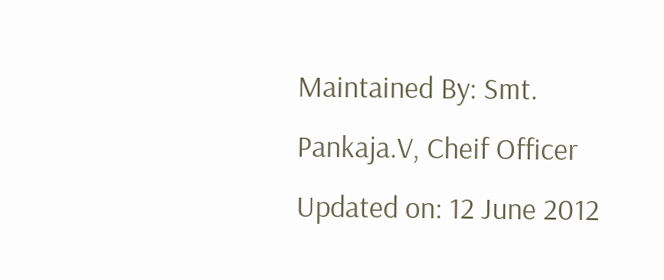Maintained By: Smt. Pankaja.V, Cheif Officer
Updated on: 12 June 2012